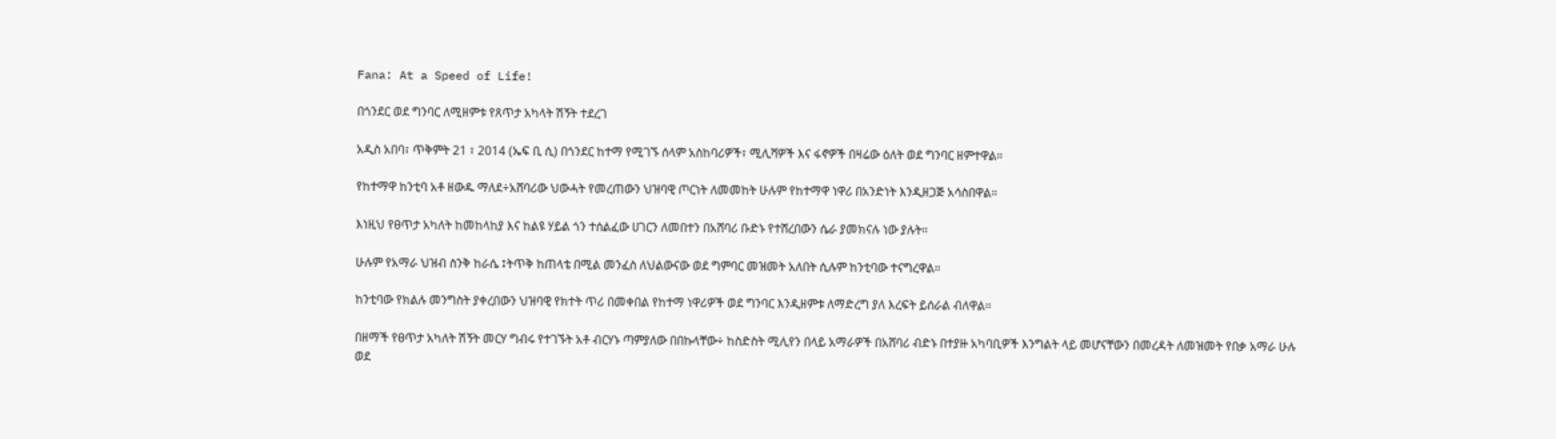Fana: At a Speed of Life!

በጎንደር ወደ ግንባር ለሚዘምቱ የጸጥታ አካላት ሽኝት ተደረገ

አዲስ አበባ፣ ጥቅምት 21 ፣ 2014 (ኤፍ ቢ ሲ) በጎንደር ከተማ የሚገኙ ሰላም አስከባሪዎች፣ ሚሊሻዎች እና ፋኖዎች በዛሬው ዕለት ወደ ግንባር ዘምተዋል።

የከተማዋ ከንቲባ አቶ ዘውዱ ማለደ÷አሸባሪው ህውሓት የመረጠውን ህዝባዊ ጦርነት ለመመከት ሁሉም የከተማዋ ነዋሪ በአንድነት እንዲዘጋጅ አሳስበዋል።

እነዚህ የፀጥታ አካለት ከመከላከያ እና ከልዩ ሃይል ጎን ተሰልፈው ሀገርን ለመበተን በአሸባሪ ቡድኑ የተሸረበውን ሴራ ያመክናሉ ነው ያሉት።

ሁሉም የአማራ ህዝብ ስንቅ ከራሴ ፤ትጥቅ ከጠላቴ በሚል መንፈስ ለህልውናው ወደ ግምባር መዝመት አለበት ሲሉም ከንቲባው ተናግረዋል።

ከንቲባው የክልሉ መንግስት ያቀረበውን ህዝባዊ የክተት ጥሪ በመቀበል የከተማ ነዋሪዎች ወደ ግንባር እንዲዘምቱ ለማድረግ ያለ እረፍት ይሰራል ብለዋል።

በዘማች የፀጥታ አካለት ሽኝት መርሃ ግብሩ የተገኙት አቶ ብርሃኑ ጣምያለው በበኩላቸው÷ ከስድስት ሚሊየን በላይ አማራዎች በአሸባሪ ብድኑ በተያዙ አካባቢዎች እንግልት ላይ መሆናቸውን በመረዳት ለመዝመት የበቃ አማራ ሁሉ ወደ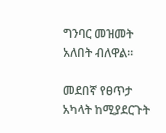ግንባር መዝመት አለበት ብለዋል።

መደበኛ የፀጥታ አካላት ከሚያደርጉት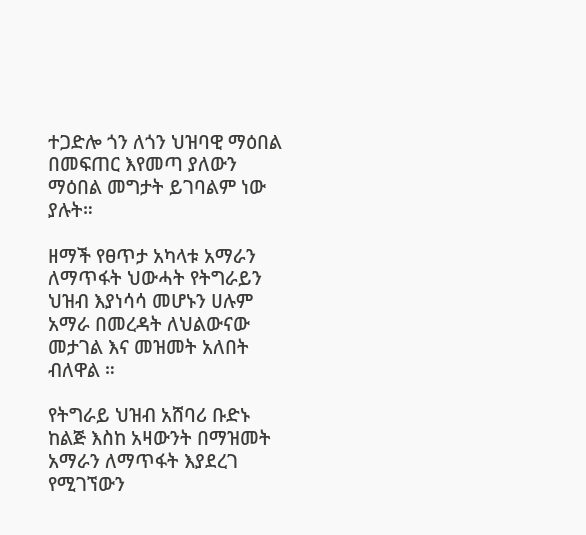ተጋድሎ ጎን ለጎን ህዝባዊ ማዕበል በመፍጠር እየመጣ ያለውን ማዕበል መግታት ይገባልም ነው ያሉት።

ዘማች የፀጥታ አካላቱ አማራን ለማጥፋት ህውሓት የትግራይን ህዝብ እያነሳሳ መሆኑን ሀሉም አማራ በመረዳት ለህልውናው መታገል እና መዝመት አለበት ብለዋል ።

የትግራይ ህዝብ አሸባሪ ቡድኑ ከልጅ እስከ አዛውንት በማዝመት አማራን ለማጥፋት እያደረገ የሚገኘውን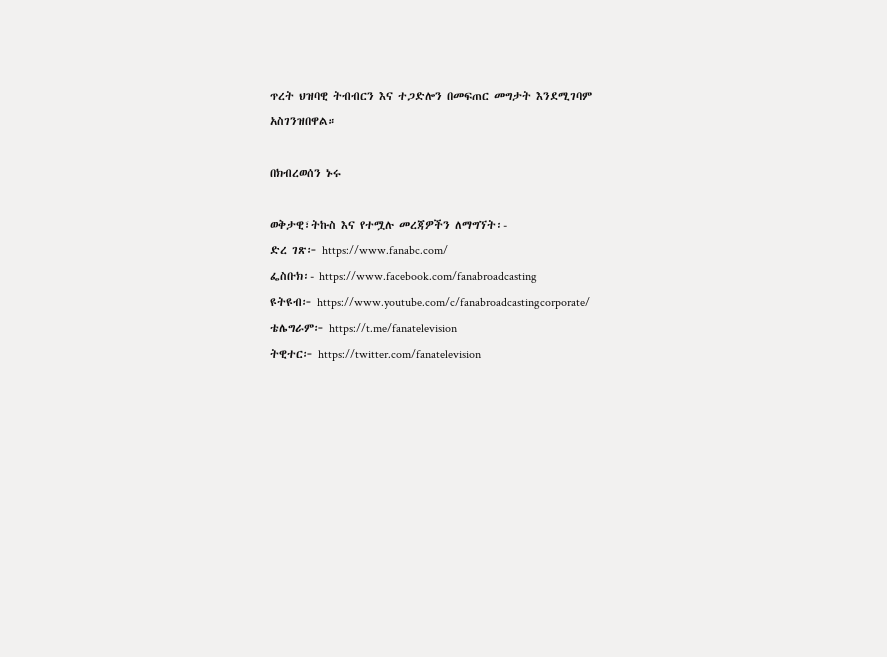ጥረት ህዝባዊ ትብብርን እና ተጋድሎን በመፍጠር መግታት እንደሚገባም አስገንዝበዋል።

በክብረወሰን ኑሩ

ወቅታዊ፣ትኩስ እና የተሟሉ መረጃዎችን ለማግኘት፡-
ድረ ገጽ፦ https://www.fanabc.com/
ፌስቡክ፡- https://www.facebook.com/fanabroadcasting
ዩትዩብ፦ https://www.youtube.com/c/fanabroadcastingcorporate/
ቴሌግራም፦ https://t.me/fanatelevision
ትዊተር፦ https://twitter.com/fanatelevision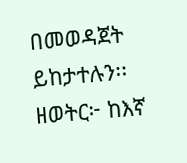በመወዳጀት ይከታተሉን፡፡
ዘወትር፦ ከእኛ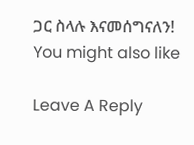ጋር ስላሉ እናመሰግናለን!
You might also like

Leave A Reply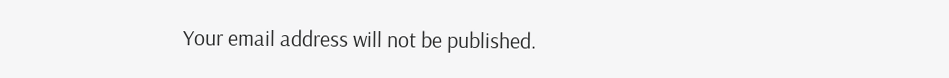Your email address will not be published.